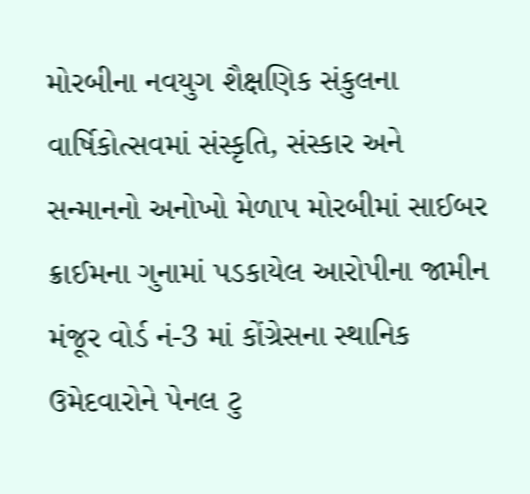મોરબીના નવયુગ શૈક્ષણિક સંકુલના વાર્ષિકોત્સવમાં સંસ્કૃતિ, સંસ્કાર અને સન્માનનો અનોખો મેળાપ મોરબીમાં સાઈબર ક્રાઈમના ગુનામાં પડકાયેલ આરોપીના જામીન મંજૂર વોર્ડ નં-3 માં કોંગ્રેસના સ્થાનિક ઉમેદવારોને પેનલ ટુ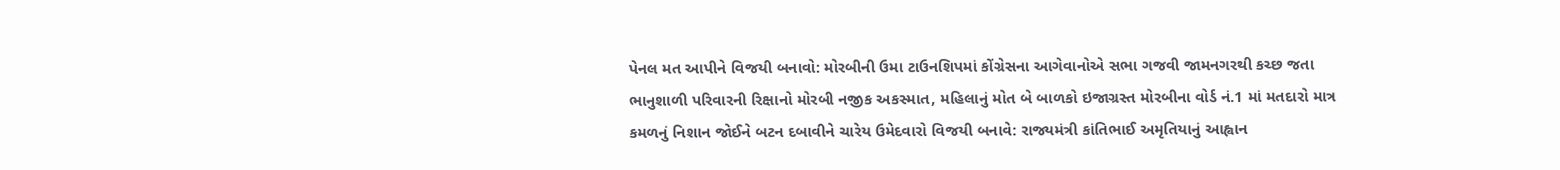પેનલ મત આપીને વિજયી બનાવો: મોરબીની ઉમા ટાઉનશિપમાં કોંગ્રેસના આગેવાનોએ સભા ગજવી જામનગરથી કચ્છ જતા ભાનુશાળી પરિવારની રિક્ષાનો મોરબી નજીક અકસ્માત, મહિલાનું મોત બે બાળકો ઇજાગ્રસ્ત મોરબીના વોર્ડ નં.1 માં મતદારો માત્ર કમળનું નિશાન જોઈને બટન દબાવીને ચારેય ઉમેદવારો વિજયી બનાવે: રાજ્યમંત્રી કાંતિભાઈ અમૃતિયાનું આહ્વાન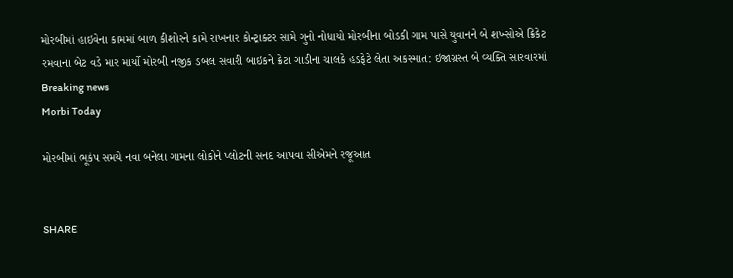મોરબીમાં હાઇવેના કામમાં બાળ કીશોરને કામે રાખનાર કોન્ટ્રાક્ટર સામે ગુનો નોધાયો મોરબીના બોડકી ગામ પાસે યુવાનને બે શખ્સોએ ક્રિકેટ રમવાના બેટ વડે માર માર્યો મોરબી નજીક ડબલ સવારી બાઇકને ક્રેટા ગાડીના ચાલકે હડફેટે લેતા અકસ્માત: ઇજાગ્રસ્ત બે વ્યક્તિ સારવારમાં
Breaking news
Morbi Today

મોરબીમાં ભૂકંપ સમયે નવા બનેલા ગામના લોકોને પ્લોટની સનદ આપવા સીએમને રજૂઆત


SHARE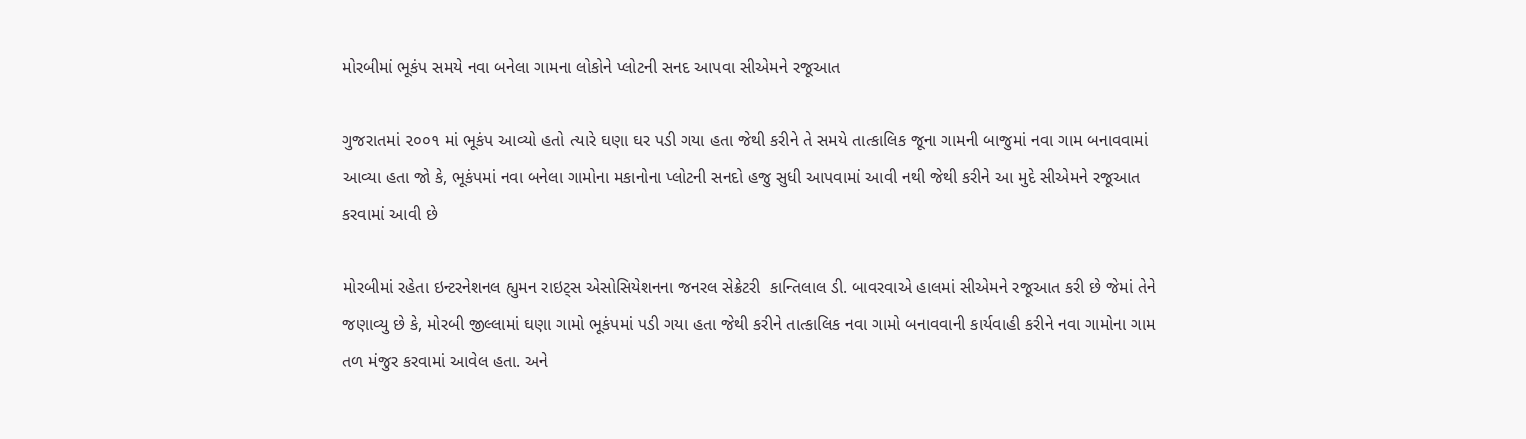મોરબીમાં ભૂકંપ સમયે નવા બનેલા ગામના લોકોને પ્લોટની સનદ આપવા સીએમને રજૂઆત

ગુજરાતમાં ૨૦૦૧ માં ભૂકંપ આવ્યો હતો ત્યારે ઘણા ઘર પડી ગયા હતા જેથી કરીને તે સમયે તાત્કાલિક જૂના ગામની બાજુમાં નવા ગામ બનાવવામાં આવ્યા હતા જો કે, ભૂકંપમાં નવા બનેલા ગામોના મકાનોના પ્લોટની સનદો હજુ સુધી આપવામાં આવી નથી જેથી કરીને આ મુદે સીએમને રજૂઆત કરવામાં આવી છે

મોરબીમાં રહેતા ઇન્ટરનેશનલ હ્યુમન રાઇટ્સ એસોસિયેશનના જનરલ સેક્રેટરી  કાન્તિલાલ ડી. બાવરવાએ હાલમાં સીએમને રજૂઆત કરી છે જેમાં તેને જણાવ્યુ છે કે, મોરબી જીલ્લામાં ઘણા ગામો ભૂકંપમાં પડી ગયા હતા જેથી કરીને તાત્કાલિક નવા ગામો બનાવવાની કાર્યવાહી કરીને નવા ગામોના ગામ તળ મંજુર કરવામાં આવેલ હતા. અને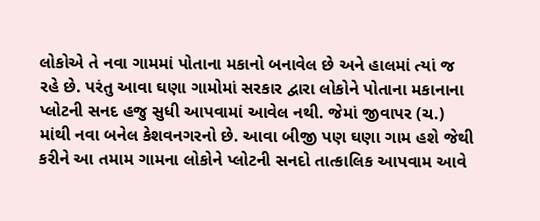લોકોએ તે નવા ગામમાં પોતાના મકાનો બનાવેલ છે અને હાલમાં ત્યાં જ રહે છે. પરંતુ આવા ઘણા ગામોમાં સરકાર દ્વારા લોકોને પોતાના મકાનાના પ્લોટની સનદ હજુ સુધી આપવામાં આવેલ નથી. જેમાં જીવાપર (ચ.) માંથી નવા બનેલ કેશવનગરનો છે. આવા બીજી પણ ઘણા ગામ હશે જેથી કરીને આ તમામ ગામના લોકોને પ્લોટની સનદો તાત્કાલિક આપવામ આવે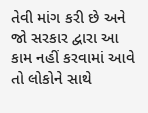તેવી માંગ કરી છે અને જો સરકાર દ્વારા આ કામ નહીં કરવામાં આવે તો લોકોને સાથે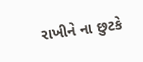રાખીને ના છુટકે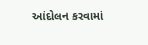આંદોલન કરવામાં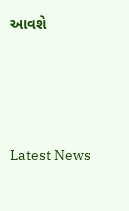આવશે






Latest News